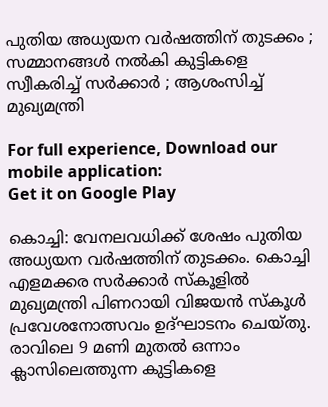പുതിയ അധ്യയന വര്‍ഷത്തിന് തുടക്കം ; സമ്മാനങ്ങൾ നൽകി കുട്ടികളെ സ്വീകരിച്ച് സര്‍ക്കാര്‍ ; ആശംസിച്ച് മുഖ്യമന്ത്രി

For full experience, Download our mobile application:
Get it on Google Play

കൊച്ചി: വേനലവധിക്ക് ശേഷം പുതിയ അധ്യയന വര്‍ഷത്തിന് തുടക്കം. കൊച്ചി എളമക്കര സര്‍ക്കാര്‍ സ്കൂളിൽ മുഖ്യമന്ത്രി പിണറായി വിജയൻ സ്കൂൾ പ്രവേശനോത്സവം ഉദ്ഘാടനം ചെയ്തു. രാവിലെ 9 മണി മുതല്‍ ഒന്നാം ക്ലാസിലെത്തുന്ന കുട്ടികളെ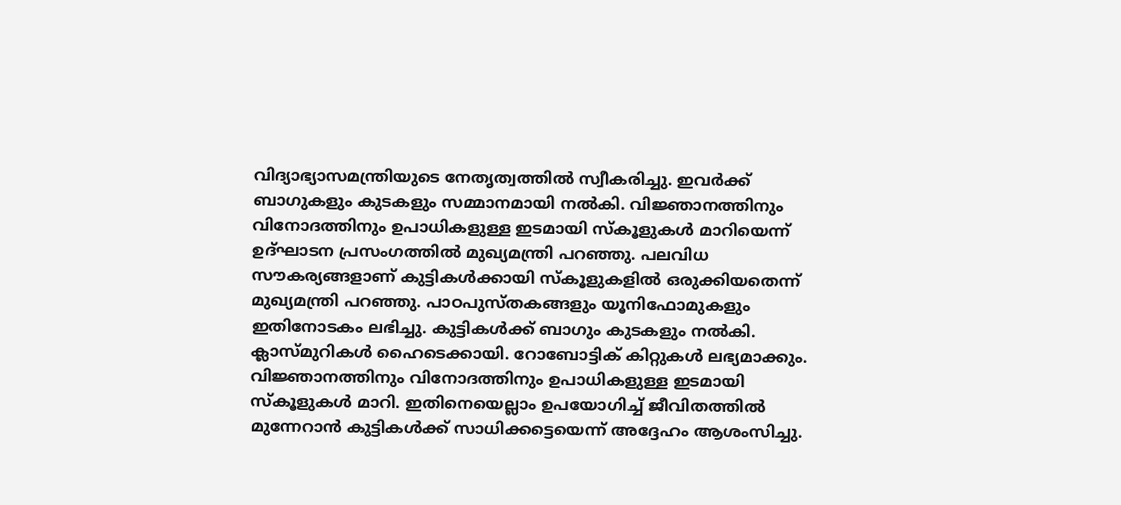വിദ്യാഭ്യാസമന്ത്രിയുടെ നേതൃത്വത്തില്‍ സ്വീകരിച്ചു. ഇവര്‍ക്ക് ബാഗുകളും കുടകളും സമ്മാനമായി നൽകി. വിജ്ഞാനത്തിനും വിനോദത്തിനും ഉപാധികളുള്ള ഇടമായി സ്കൂളുകൾ മാറിയെന്ന് ഉദ്ഘാടന പ്രസംഗത്തിൽ മുഖ്യമന്ത്രി പറഞ്ഞു. പലവിധ സൗകര്യങ്ങളാണ് കുട്ടികൾക്കായി സ്കൂളുകളിൽ ഒരുക്കിയതെന്ന് മുഖ്യമന്ത്രി പറഞ്ഞു. പാഠപുസ്തകങ്ങളും യൂനിഫോമുകളും ഇതിനോടകം ലഭിച്ചു. കുട്ടികൾക്ക് ബാഗും കുടകളും നൽകി. ക്ലാസ്മുറികൾ ഹൈടെക്കായി. റോബോട്ടിക് കിറ്റുകൾ ലഭ്യമാക്കും. വിജ്ഞാനത്തിനും വിനോദത്തിനും ഉപാധികളുള്ള ഇടമായി സ്കൂളുകൾ മാറി. ഇതിനെയെല്ലാം ഉപയോഗിച്ച് ജീവിതത്തിൽ മുന്നേറാൻ കുട്ടികൾക്ക് സാധിക്കട്ടെയെന്ന് അദ്ദേഹം ആശംസിച്ചു.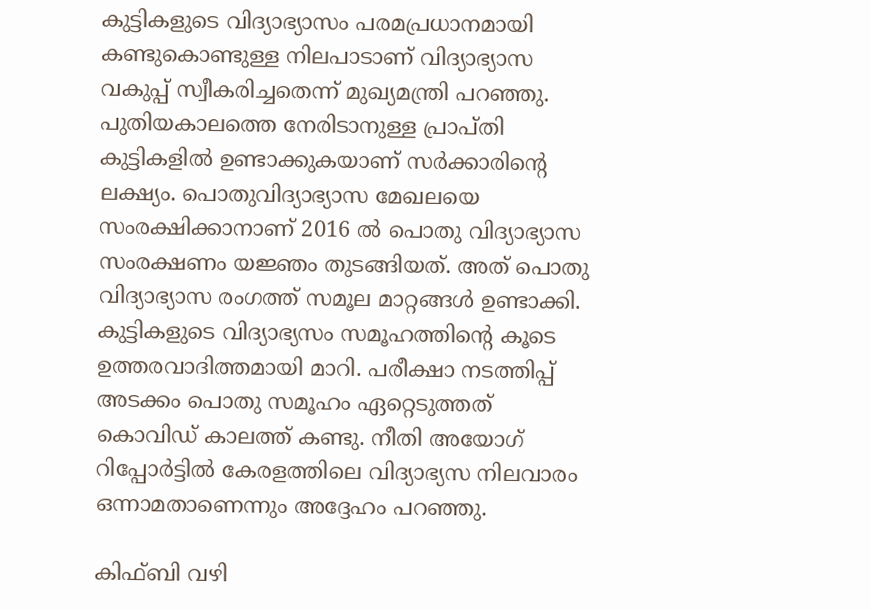കുട്ടികളുടെ വിദ്യാഭ്യാസം പരമപ്രധാനമായി കണ്ടുകൊണ്ടുള്ള നിലപാടാണ് വിദ്യാഭ്യാസ വകുപ്പ് സ്വീകരിച്ചതെന്ന് മുഖ്യമന്ത്രി പറഞ്ഞു. പുതിയകാലത്തെ നേരിടാനുള്ള പ്രാപ്തി കുട്ടികളിൽ ഉണ്ടാക്കുകയാണ് സര്‍ക്കാരിന്റെ ലക്ഷ്യം. പൊതുവിദ്യാഭ്യാസ മേഖലയെ സംരക്ഷിക്കാനാണ് 2016 ൽ പൊതു വിദ്യാഭ്യാസ സംരക്ഷണം യജ്ഞം തുടങ്ങിയത്. അത് പൊതു വിദ്യാഭ്യാസ രംഗത്ത് സമൂല മാറ്റങ്ങൾ ഉണ്ടാക്കി. കുട്ടികളുടെ വിദ്യാഭ്യസം സമൂഹത്തിന്റെ കൂടെ ഉത്തരവാദിത്തമായി മാറി. പരീക്ഷാ നടത്തിപ്പ് അടക്കം പൊതു സമൂഹം ഏറ്റെടുത്തത് കൊവിഡ് കാലത്ത് കണ്ടു. നീതി അയോഗ് റിപ്പോർട്ടിൽ കേരളത്തിലെ വിദ്യാഭ്യസ നിലവാരം ഒന്നാമതാണെന്നും അദ്ദേഹം പറഞ്ഞു.

കിഫ്‌ബി വഴി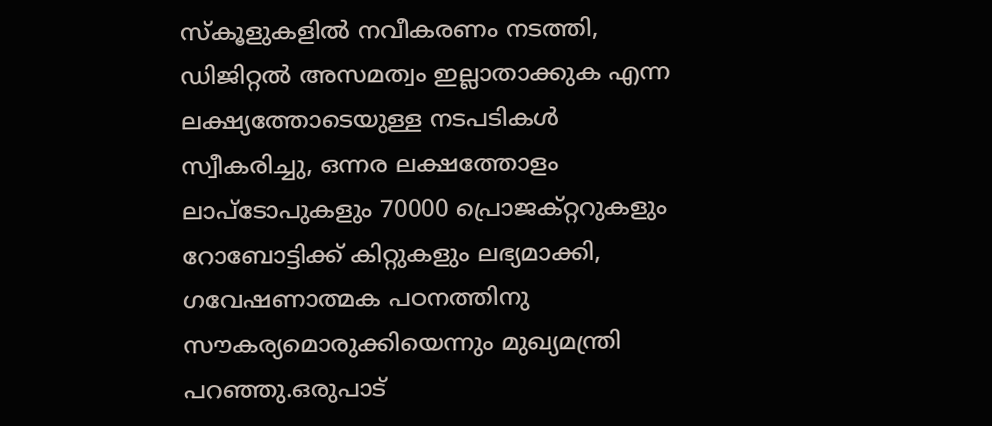സ്കൂളുകളിൽ നവീകരണം നടത്തി, ഡിജിറ്റൽ അസമത്വം ഇല്ലാതാക്കുക എന്ന ലക്ഷ്യത്തോടെയുള്ള നടപടികൾ സ്വീകരിച്ചു, ഒന്നര ലക്ഷത്തോളം ലാപ്ടോപുകളും 70000 പ്രൊജക്റ്ററുകളും റോബോട്ടിക്ക് കിറ്റുകളും ലഭ്യമാക്കി, ഗവേഷണാത്മക പഠനത്തിനു സൗകര്യമൊരുക്കിയെന്നും മുഖ്യമന്ത്രി പറഞ്ഞു.ഒരുപാട്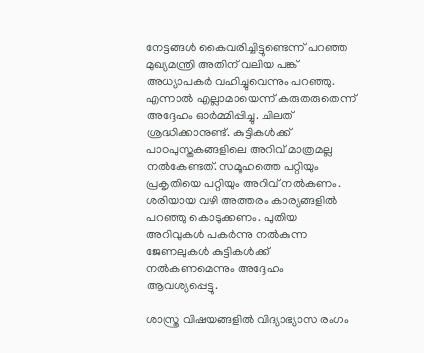നേട്ടങ്ങൾ കൈവരിച്ചിട്ടുണ്ടെന്ന് പറഞ്ഞ മുഖ്യമന്ത്രി അതിന് വലിയ പങ്ക് അധ്യാപകർ വഹിച്ചുവെന്നും പറഞ്ഞു. എന്നാൽ എല്ലാമായെന്ന് കരുതരുതെന്ന് അദ്ദേഹം ഓര്‍മ്മിപ്പിച്ചു. ചിലത് ശ്രദ്ധിക്കാനുണ്ട്. കുട്ടികൾക്ക് പാഠപുസ്തകങ്ങളിലെ അറിവ് മാത്രമല്ല നൽകേണ്ടത്. സമൂഹത്തെ പറ്റിയും പ്രകൃതിയെ പറ്റിയും അറിവ് നൽകണം. ശരിയായ വഴി അത്തരം കാര്യങ്ങളിൽ പറഞ്ഞു കൊടുക്കണം. പുതിയ അറിവുകൾ പകർന്നു നൽകുന്ന ജേണലുകൾ കുട്ടികൾക്ക് നൽകണമെന്നും അദ്ദേഹം ആവശ്യപ്പെട്ടു.

ശാസ്ത്ര വിഷയങ്ങളിൽ വിദ്യാഭ്യാസ രംഗം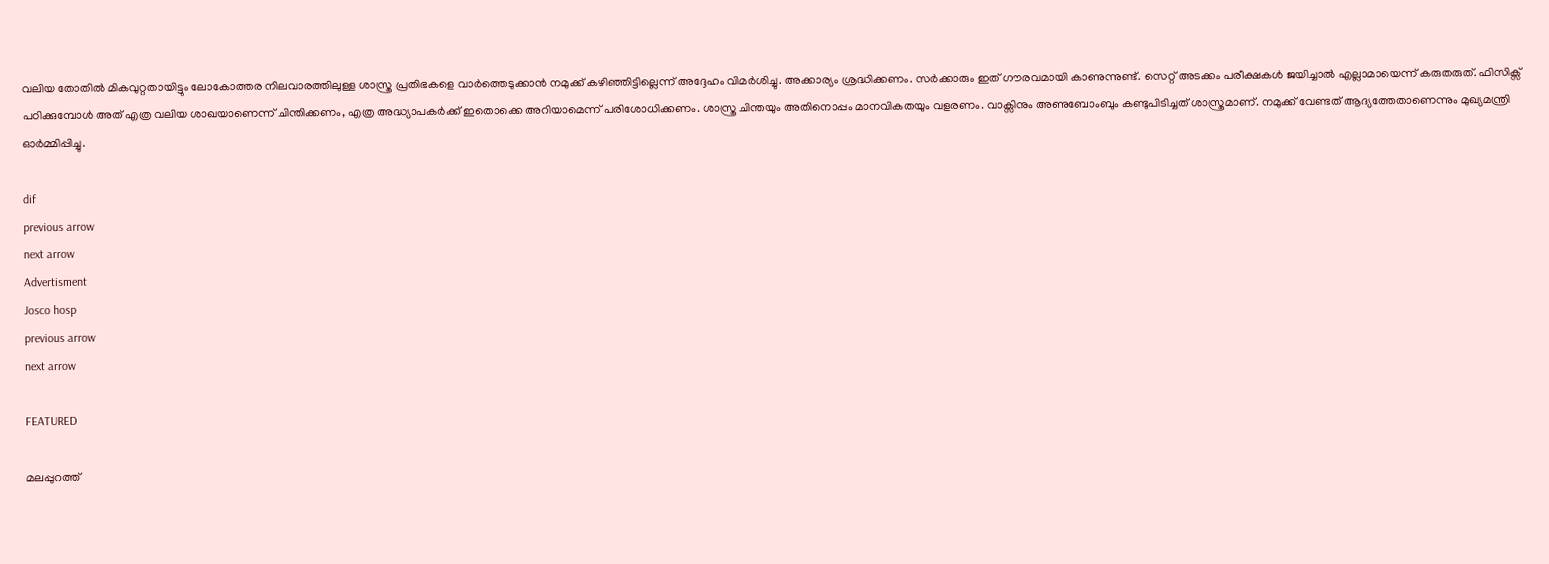വലിയ തോതിൽ മികവുറ്റതായിട്ടും ലോകോത്തര നിലവാരത്തിലുള്ള ശാസ്ത്ര പ്രതിഭകളെ വാർത്തെടുക്കാൻ നമുക്ക് കഴിഞ്ഞിട്ടില്ലെന്ന് അദ്ദേഹം വിമര്‍ശിച്ചു. അക്കാര്യം ശ്രദ്ധിക്കണം. സര്‍ക്കാരും ഇത് ഗൗരവമായി കാണുന്നുണ്ട്. സെറ്റ് അടക്കം പരീക്ഷകൾ ജയിച്ചാൽ എല്ലാമായെന്ന് കരുതരുത്. ഫിസിക്സ് പഠിക്കുമ്പോൾ അത് എത്ര വലിയ ശാഖയാണെന്ന് ചിന്തിക്കണം, എത്ര അദ്ധ്യാപകർക്ക് ഇതൊക്കെ അറിയാമെന്ന് പരിശോധിക്കണം. ശാസ്ത്ര ചിന്തയും അതിനൊപ്പം മാനവികതയും വളരണം. വാക്സിനും അണുബോംബും കണ്ടുപിടിച്ചത് ശാസ്ത്രമാണ്. നമുക്ക് വേണ്ടത് ആദ്യത്തേതാണെന്നും മുഖ്യമന്ത്രി ഓര്‍മ്മിപ്പിച്ചു.

dif
previous arrow
next arrow
Advertisment
Josco hosp
previous arrow
next arrow

FEATURED

മലപ്പുറത്ത്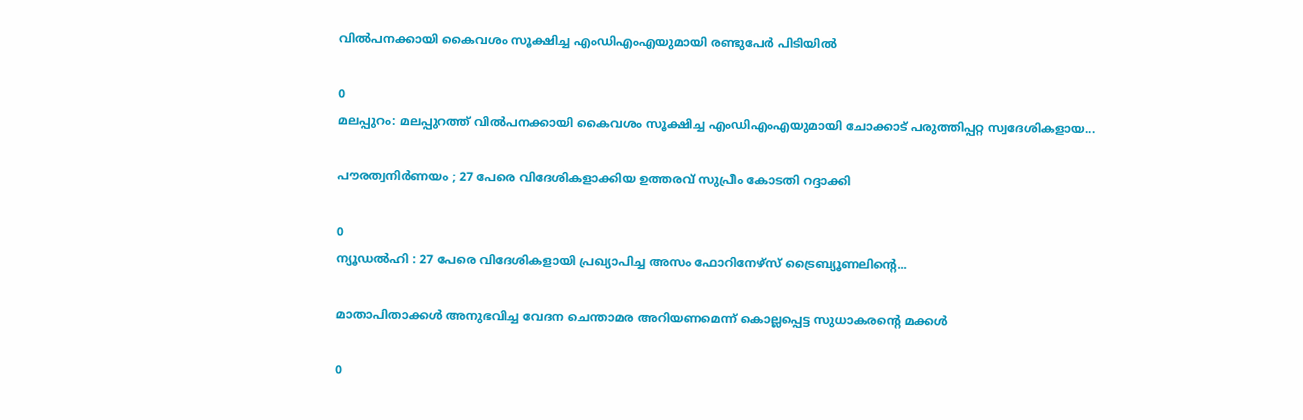വില്‍പനക്കായി കൈവശം സൂക്ഷിച്ച എംഡിഎംഎയുമായി രണ്ടുപേർ പിടിയിൽ

0
മലപ്പുറം: മലപ്പുറത്ത് വില്‍പനക്കായി കൈവശം സൂക്ഷിച്ച എംഡിഎംഎയുമായി ചോക്കാട് പരുത്തിപ്പറ്റ സ്വദേശികളായ...

പൗരത്വനിർണയം ; 27 പേരെ വിദേശികളാക്കിയ ഉത്തരവ് സുപ്രീം കോടതി റദ്ദാക്കി

0
ന്യൂഡൽഹി : 27 പേരെ വിദേശികളായി പ്രഖ്യാപിച്ച അസം ഫോറിനേഴ്‌സ് ട്രൈബ്യൂണലിന്റെ...

മാതാപിതാക്കൾ അനുഭവിച്ച വേദന ചെന്താമര അറിയണമെന്ന് കൊല്ലപ്പെട്ട സുധാകരന്റെ മക്കൾ

0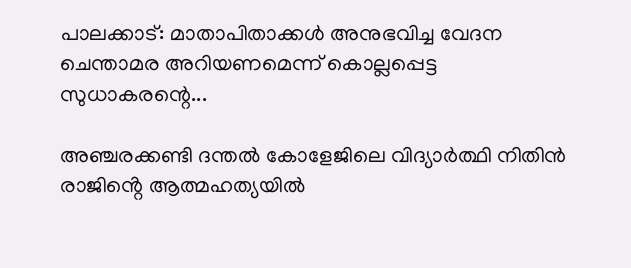പാലക്കാട്: മാതാപിതാക്കൾ അനുഭവിച്ച വേദന ചെന്താമര അറിയണമെന്ന് കൊല്ലപ്പെട്ട സുധാകരന്റെ...

അഞ്ചരക്കണ്ടി ദന്തൽ കോളേജിലെ വിദ്യാർത്ഥി നിതിൻ രാജിൻ്റെ ആത്മഹത്യയിൽ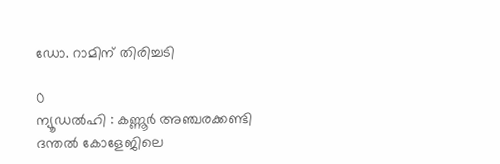ഡോ. റാമിന് തിരിച്ചടി

0
ന്യൂഡൽഹി : കണ്ണൂർ അഞ്ചരക്കണ്ടി ദന്തൽ കോളേജിലെ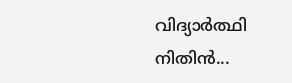വിദ്യാർത്ഥി നിതിൻ...